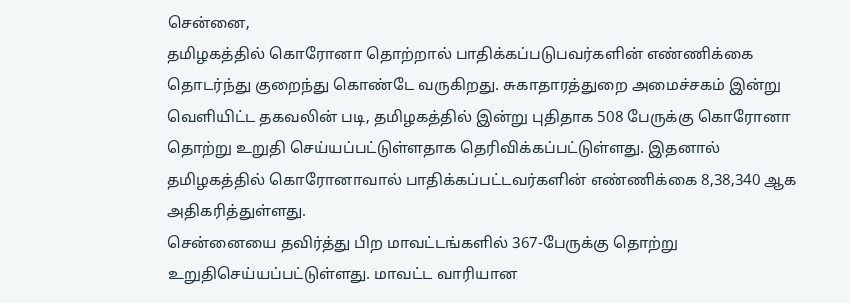சென்னை,
தமிழகத்தில் கொரோனா தொற்றால் பாதிக்கப்படுபவர்களின் எண்ணிக்கை தொடர்ந்து குறைந்து கொண்டே வருகிறது. சுகாதாரத்துறை அமைச்சகம் இன்று வெளியிட்ட தகவலின் படி, தமிழகத்தில் இன்று புதிதாக 508 பேருக்கு கொரோனா தொற்று உறுதி செய்யப்பட்டுள்ளதாக தெரிவிக்கப்பட்டுள்ளது. இதனால் தமிழகத்தில் கொரோனாவால் பாதிக்கப்பட்டவர்களின் எண்ணிக்கை 8,38,340 ஆக அதிகரித்துள்ளது.
சென்னையை தவிர்த்து பிற மாவட்டங்களில் 367-பேருக்கு தொற்று உறுதிசெய்யப்பட்டுள்ளது. மாவட்ட வாரியான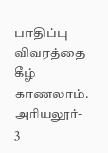பாதிப்பு விவரத்தை கீழ் காணலாம்.
அரியலூர்- 3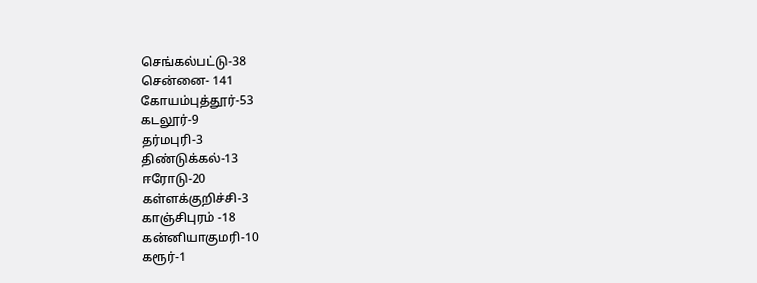செங்கல்பட்டு-38
சென்னை- 141
கோயம்புத்தூர்-53
கடலூர்-9
தர்மபுரி-3
திண்டுக்கல்-13
ஈரோடு-20
கள்ளக்குறிச்சி-3
காஞ்சிபுரம் -18
கன்னியாகுமரி-10
கரூர்-1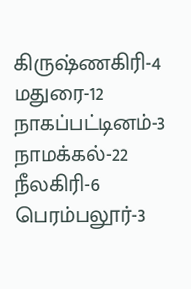கிருஷ்ணகிரி-4
மதுரை-12
நாகப்பட்டினம்-3
நாமக்கல்-22
நீலகிரி-6
பெரம்பலூர்-3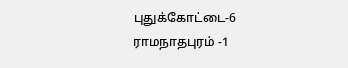புதுக்கோட்டை-6
ராமநாதபுரம் -1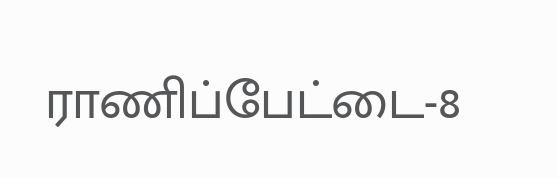ராணிப்பேட்டை-8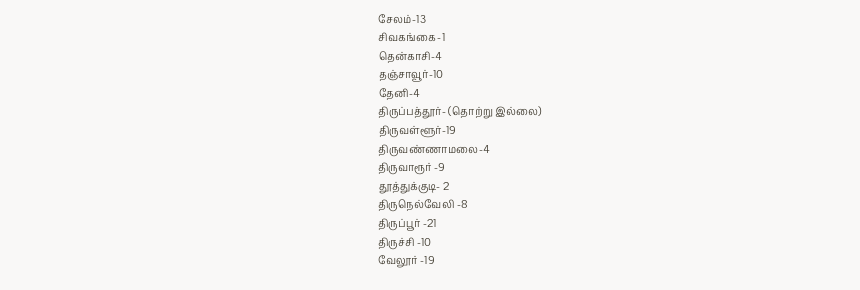சேலம்-13
சிவகங்கை-1
தென்காசி-4
தஞ்சாவூர்-10
தேனி-4
திருப்பத்தூர்- (தொற்று இல்லை)
திருவள்ளூர்-19
திருவண்ணாமலை-4
திருவாரூர் -9
தூத்துக்குடி- 2
திருநெல்வேலி -8
திருப்பூர் -21
திருச்சி -10
வேலூர் -19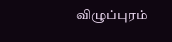விழுப்புரம்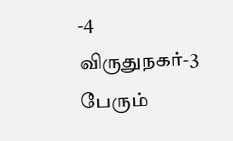-4
விருதுநகர்-3 பேரும்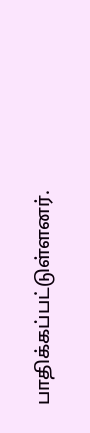பாதிக்கப்பட்டுள்ளனர்.